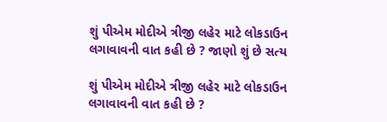શું પીએમ મોદીએ ત્રીજી લહેર માટે લોકડાઉન લગાવાવની વાત કહી છે ? જાણો શું છે સત્ય

શું પીએમ મોદીએ ત્રીજી લહેર માટે લોકડાઉન લગાવાવની વાત કહી છે ?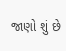જાણો શું છે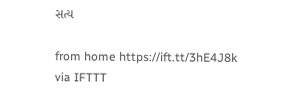સત્ય

from home https://ift.tt/3hE4J8k
via IFTTT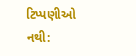ટિપ્પણીઓ નથી: